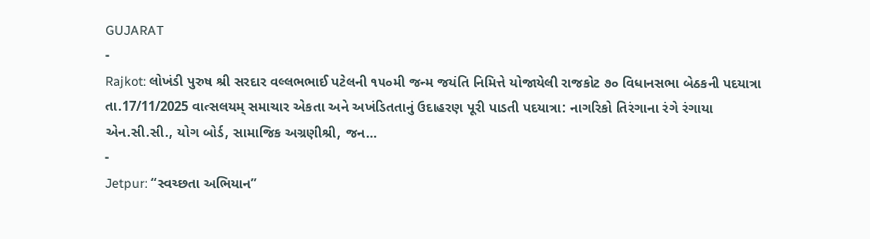GUJARAT
-
Rajkot: લોખંડી પુરુષ શ્રી સરદાર વલ્લભભાઈ પટેલની ૧૫૦મી જન્મ જયંતિ નિમિત્તે યોજાયેલી રાજકોટ ૭૦ વિધાનસભા બેઠકની પદયાત્રા
તા.17/11/2025 વાત્સલયમ્ સમાચાર એકતા અને અખંડિતતાનું ઉદાહરણ પૂરી પાડતી પદયાત્રા: નાગરિકો તિરંગાના રંગે રંગાયા એન.સી.સી., યોગ બોર્ડ, સામાજિક અગ્રણીશ્રી, જન…
-
Jetpur: “સ્વચ્છતા અભિયાન”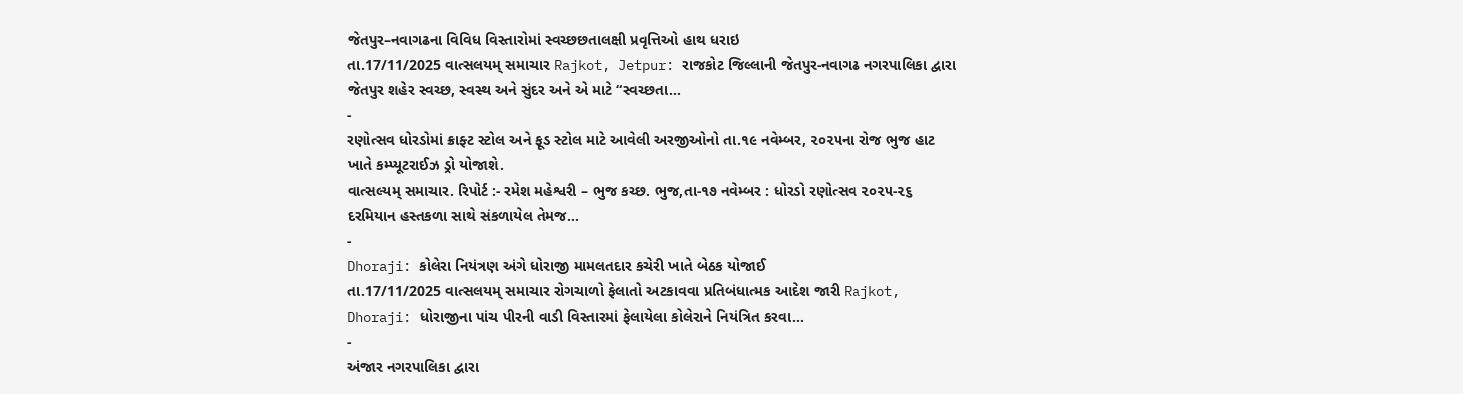જેતપુર–નવાગઢના વિવિધ વિસ્તારોમાં સ્વચ્છછતાલક્ષી પ્રવૃત્તિઓ હાથ ધરાઇ
તા.17/11/2025 વાત્સલયમ્ સમાચાર Rajkot, Jetpur: રાજકોટ જિલ્લાની જેતપુર-નવાગઢ નગરપાલિકા દ્વારા જેતપુર શહેર સ્વચ્છ, સ્વસ્થ અને સુંદર અને એ માટે “સ્વચ્છતા…
-
રણોત્સવ ધોરડોમાં ક્રાફ્ટ સ્ટોલ અને ફૂડ સ્ટોલ માટે આવેલી અરજીઓનો તા.૧૯ નવેમ્બર, ૨૦૨૫ના રોજ ભુજ હાટ ખાતે કમ્પ્યૂટરાઈઝ ડ્રો યોજાશે.
વાત્સલ્યમ્ સમાચાર. રિપોર્ટ :- રમેશ મહેશ્વરી – ભુજ કચ્છ. ભુજ,તા-૧૭ નવેમ્બર : ધોરડો રણોત્સવ ૨૦૨૫-૨૬ દરમિયાન હસ્તકળા સાથે સંકળાયેલ તેમજ…
-
Dhoraji: કોલેરા નિયંત્રણ અંગે ધોરાજી મામલતદાર કચેરી ખાતે બેઠક યોજાઈ
તા.17/11/2025 વાત્સલયમ્ સમાચાર રોગચાળો ફેલાતો અટકાવવા પ્રતિબંધાત્મક આદેશ જારી Rajkot, Dhoraji: ધોરાજીના પાંચ પીરની વાડી વિસ્તારમાં ફેલાયેલા કોલેરાને નિયંત્રિત કરવા…
-
અંજાર નગરપાલિકા દ્વારા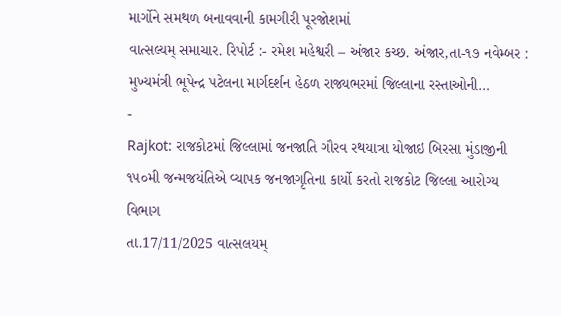માર્ગોને સમથળ બનાવવાની કામગીરી પૂરજોશમાં
વાત્સલ્યમ્ સમાચાર. રિપોર્ટ :- રમેશ મહેશ્વરી – અંજાર કચ્છ. અંજાર,તા-૧૭ નવેમ્બર : મુખ્યમંત્રી ભૂપેન્દ્ર પટેલના માર્ગદર્શન હેઠળ રાજ્યભરમાં જિલ્લાના રસ્તાઓની…
-
Rajkot: રાજકોટમાં જિલ્લામાં જનજાતિ ગૌરવ રથયાત્રા યોજાઇ બિરસા મુંડાજીની ૧૫૦મી જન્મજયંતિએ વ્યાપક જનજાગૃતિના કાર્યો કરતો રાજકોટ જિલ્લા આરોગ્ય વિભાગ
તા.17/11/2025 વાત્સલયમ્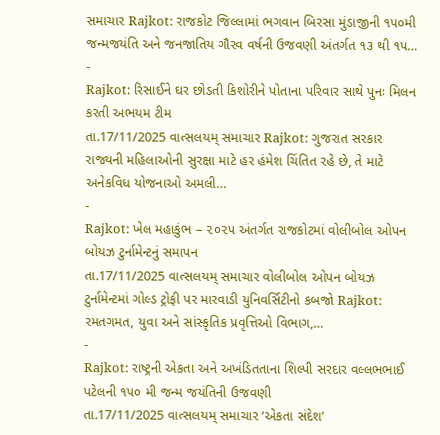સમાચાર Rajkot: રાજકોટ જિલ્લામાં ભગવાન બિરસા મુંડાજીની ૧૫૦મી જન્મજયંતિ અને જનજાતિય ગૌરવ વર્ષની ઉજવણી અંતર્ગત ૧૩ થી ૧૫…
-
Rajkot: રિસાઈને ઘર છોડતી કિશોરીને પોતાના પરિવાર સાથે પુનઃ મિલન કરતી અભયમ ટીમ
તા.17/11/2025 વાત્સલયમ્ સમાચાર Rajkot: ગુજરાત સરકાર રાજ્યની મહિલાઓની સુરક્ષા માટે હર હંમેશ ચિંતિત રહે છે, તે માટે અનેકવિધ યોજનાઓ અમલી…
-
Rajkot: ખેલ મહાકુંભ – ૨૦૨૫ અંતર્ગત રાજકોટમાં વોલીબોલ ઓપન બોયઝ ટુર્નામેન્ટનું સમાપન
તા.17/11/2025 વાત્સલયમ્ સમાચાર વોલીબોલ ઓપન બોયઝ ટુર્નામેન્ટમાં ગોલ્ડ ટ્રોફી પર મારવાડી યુનિવર્સિટીનો કબજો Rajkot: રમતગમત, યુવા અને સાંસ્કૃતિક પ્રવૃત્તિઓ વિભાગ,…
-
Rajkot: રાષ્ટ્રની એકતા અને અખંડિતતાના શિલ્પી સરદાર વલ્લભભાઈ પટેલની ૧૫૦ મી જન્મ જયંતિની ઉજવણી
તા.17/11/2025 વાત્સલયમ્ સમાચાર ‘એકતા સંદેશ’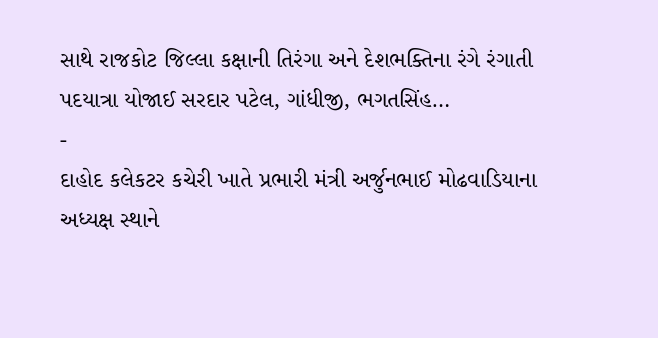સાથે રાજકોટ જિલ્લા કક્ષાની તિરંગા અને દેશભક્તિના રંગે રંગાતી પદયાત્રા યોજાઈ સરદાર પટેલ, ગાંધીજી, ભગતસિંહ…
-
દાહોદ કલેકટર કચેરી ખાતે પ્રભારી મંત્રી અર્જુનભાઈ મોઢવાડિયાના અધ્યક્ષ સ્થાને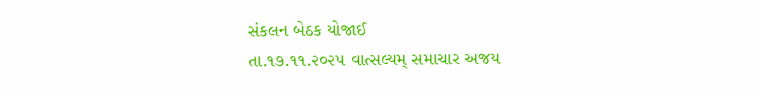સંકલન બેઠક યોજાઈ
તા.૧૭.૧૧.૨૦૨૫ વાત્સલ્યમ્ સમાચાર અજય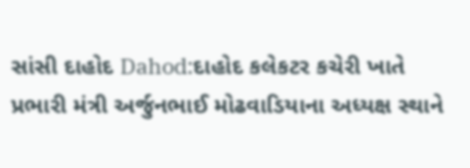સાંસી દાહોદ Dahod:દાહોદ કલેકટર કચેરી ખાતે પ્રભારી મંત્રી અર્જુનભાઈ મોઢવાડિયાના અધ્યક્ષ સ્થાને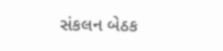સંકલન બેઠક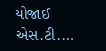યોજાઈ એસ.ટી.…